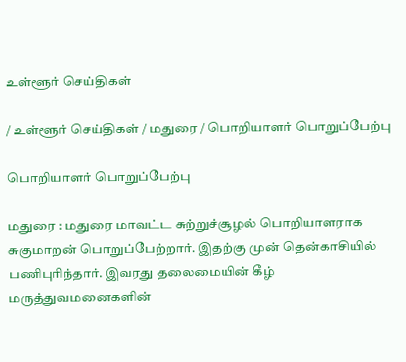உள்ளூர் செய்திகள்

/ உள்ளூர் செய்திகள் / மதுரை / பொறியாளர் பொறுப்பேற்பு

பொறியாளர் பொறுப்பேற்பு

மதுரை : மதுரை மாவட்ட சுற்றுச்சூழல் பொறியாளராக சுகுமாறன் பொறுப்பேற்றார். இதற்கு முன் தென்காசியில் பணிபுரிந்தார். இவரது தலைமையின் கீழ் மருத்துவமனைகளின்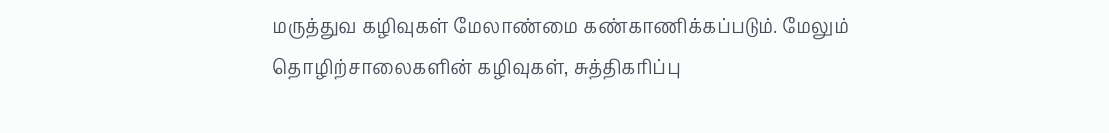மருத்துவ கழிவுகள் மேலாண்மை கண்காணிக்கப்படும். மேலும் தொழிற்சாலைகளின் கழிவுகள், சுத்திகரிப்பு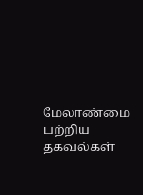மேலாண்மை பற்றிய தகவல்கள்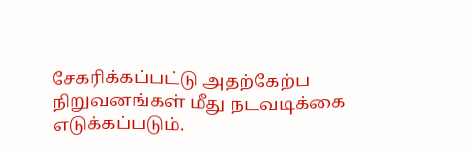சேகரிக்கப்பட்டு அதற்கேற்ப நிறுவனங்கள் மீது நடவடிக்கை எடுக்கப்படும்.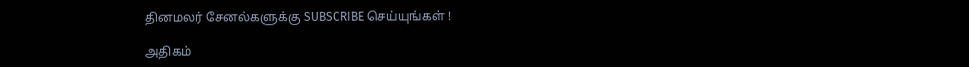தினமலர் சேனல்களுக்கு SUBSCRIBE செய்யுங்கள் !

அதிகம்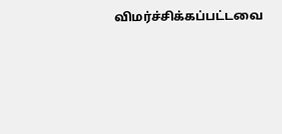விமர்ச்சிக்கப்பட்டவை